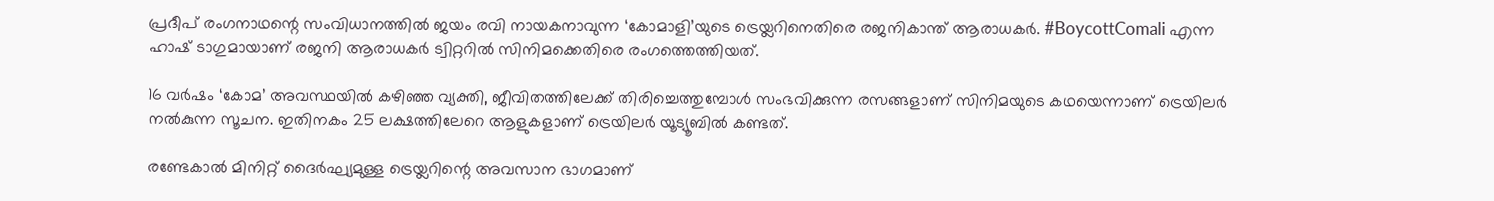പ്രദീപ് രംഗനാഥന്റെ സംവിധാനത്തില്‍ ജയം രവി നായകനാവുന്ന ‘കോമാളി’യുടെ ട്രെയ്ലറിനെതിരെ രജനികാന്ത് ആരാധകര്‍. #BoycottComali എന്ന ഹാഷ് ടാഗുമായാണ് രജനി ആരാധകര്‍ ട്വിറ്ററില്‍ സിനിമക്കെതിരെ രംഗത്തെത്തിയത്.

16 വര്‍ഷം ‘കോമ’ അവസ്ഥയില്‍ കഴിഞ്ഞ വ്യക്തി, ജീവിതത്തിലേക്ക് തിരിച്ചെത്തുമ്പോള്‍ സംഭവിക്കുന്ന രസങ്ങളാണ് സിനിമയുടെ കഥയെന്നാണ് ട്രെയിലര്‍ നല്‍കുന്ന സൂചന. ഇതിനകം 25 ലക്ഷത്തിലേറെ ആളുകളാണ് ട്രെയിലര്‍ യൂട്യൂബില്‍ കണ്ടത്.

രണ്ടേകാല്‍ മിനിറ്റ് ദൈര്‍ഘ്യമുള്ള ട്രെയ്ലറിന്റെ അവസാന ഭാഗമാണ്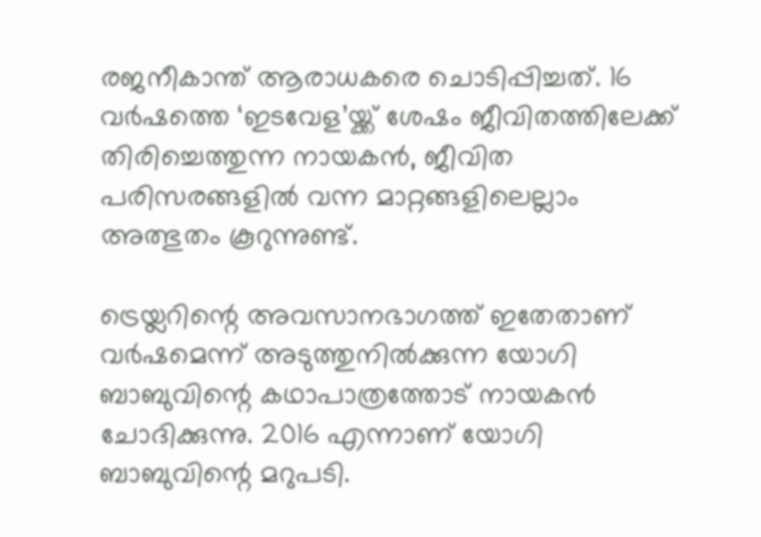രജനീകാന്ത് ആരാധകരെ ചൊടിപ്പിച്ചത്. 16 വര്‍ഷത്തെ ‘ഇടവേള’യ്ക്ക് ശേഷം ജീവിതത്തിലേക്ക് തിരിച്ചെത്തുന്ന നായകന്‍, ജീവിത പരിസരങ്ങളില്‍ വന്ന മാറ്റങ്ങളിലെല്ലാം അത്ഭുതം കൂറുന്നുണ്ട്.

ട്രെയ്ലറിന്റെ അവസാനഭാഗത്ത് ഇതേതാണ് വര്‍ഷമെന്ന് അടുത്തുനില്‍ക്കുന്ന യോഗി ബാബുവിന്റെ കഥാപാത്രത്തോട് നായകന്‍ ചോദിക്കുന്നു. 2016 എന്നാണ് യോഗി ബാബുവിന്റെ മറുപടി.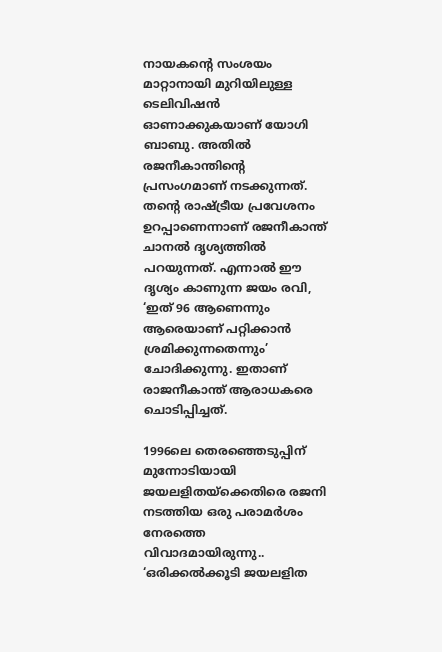നായകന്റെ സംശയം മാറ്റാനായി മുറിയിലുള്ള ടെലിവിഷന്‍ ഓണാക്കുകയാണ് യോഗി ബാബു. അതില്‍ രജനീകാന്തിന്റെ പ്രസംഗമാണ് നടക്കുന്നത്. തന്റെ രാഷ്ട്രീയ പ്രവേശനം ഉറപ്പാണെന്നാണ് രജനീകാന്ത് ചാനല്‍ ദൃശ്യത്തില്‍ പറയുന്നത്. എന്നാല്‍ ഈ ദൃശ്യം കാണുന്ന ജയം രവി, ‘ഇത് 96 ആണെന്നും ആരെയാണ് പറ്റിക്കാന്‍ ശ്രമിക്കുന്നതെന്നും’ ചോദിക്കുന്നു. ഇതാണ് രാജനീകാന്ത് ആരാധകരെ ചൊടിപ്പിച്ചത്.

1996ലെ തെരഞ്ഞെടുപ്പിന് മുന്നോടിയായി ജയലളിതയ്ക്കെതിരെ രജനി നടത്തിയ ഒരു പരാമര്‍ശം നേരത്തെ വിവാദമായിരുന്നു.. ‘ഒരിക്കല്‍ക്കൂടി ജയലളിത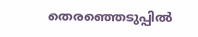തെരഞ്ഞെടുപ്പില്‍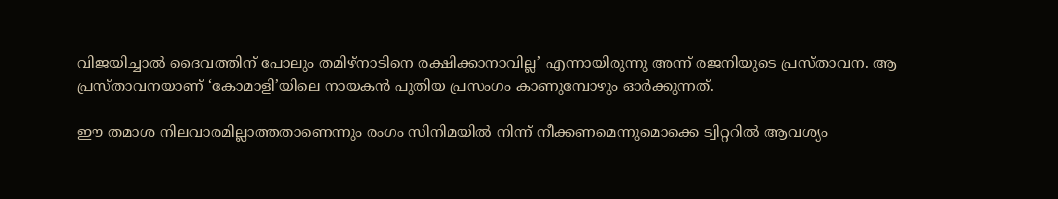വിജയിച്ചാല്‍ ദൈവത്തിന് പോലും തമിഴ്നാടിനെ രക്ഷിക്കാനാവില്ല’ എന്നായിരുന്നു അന്ന് രജനിയുടെ പ്രസ്താവന. ആ പ്രസ്താവനയാണ് ‘കോമാളി’യിലെ നായകന്‍ പുതിയ പ്രസംഗം കാണുമ്പോഴും ഓര്‍ക്കുന്നത്.

ഈ തമാശ നിലവാരമില്ലാത്തതാണെന്നും രംഗം സിനിമയില്‍ നിന്ന് നീക്കണമെന്നുമൊക്കെ ട്വിറ്ററില്‍ ആവശ്യം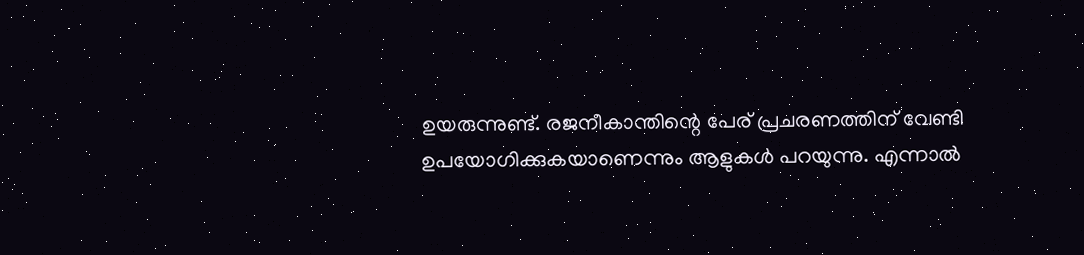ഉയരുന്നുണ്ട്. രജനീകാന്തിന്റെ പേര് പ്രചരണത്തിന് വേണ്ടി ഉപയോഗിക്കുകയാണെന്നും ആളുകള്‍ പറയുന്നു. എന്നാല്‍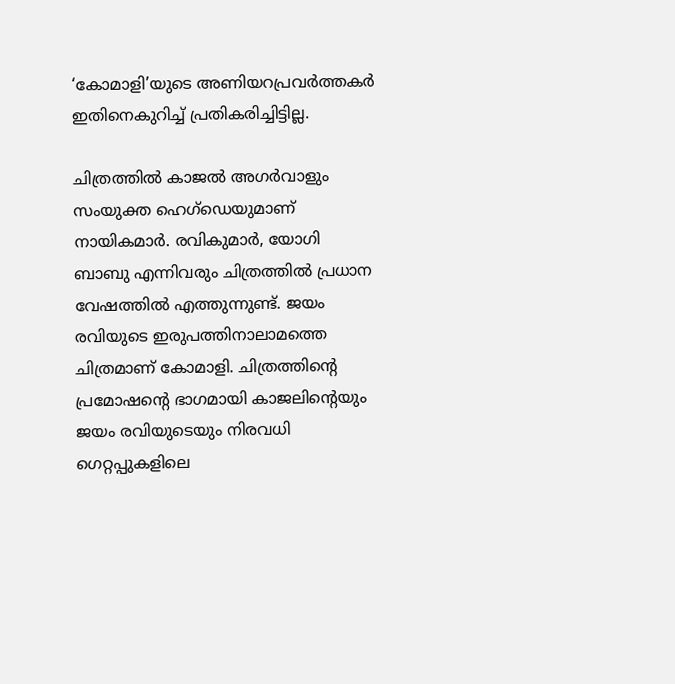‘കോമാളി’യുടെ അണിയറപ്രവര്‍ത്തകര്‍ ഇതിനെകുറിച്ച് പ്രതികരിച്ചിട്ടില്ല.

ചിത്രത്തില്‍ കാജല്‍ അഗര്‍വാളും സംയുക്ത ഹെഗ്ഡെയുമാണ് നായികമാര്‍. രവികുമാര്‍, യോഗി ബാബു എന്നിവരും ചിത്രത്തില്‍ പ്രധാന വേഷത്തില്‍ എത്തുന്നുണ്ട്. ജയം രവിയുടെ ഇരുപത്തിനാലാമത്തെ ചിത്രമാണ് കോമാളി. ചിത്രത്തിന്റെ പ്രമോഷന്റെ ഭാഗമായി കാജലിന്റെയും ജയം രവിയുടെയും നിരവധി ഗെറ്റപ്പുകളിലെ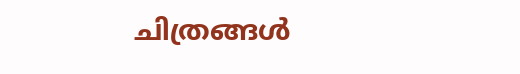ചിത്രങ്ങള്‍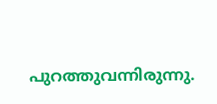പുറത്തുവന്നിരുന്നു.